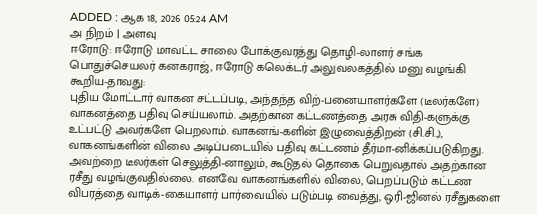ADDED : ஆக 18, 2026 05:24 AM
அ நிறம் | அளவு
ஈரோடு: ஈரோடு மாவட்ட சாலை போக்குவரத்து தொழி-லாளர் சங்க பொதுச்செயலர் கனகராஜ், ஈரோடு கலெக்டர் அலுவலகத்தில் மனு வழங்கி கூறிய-தாவது:
புதிய மோட்டார் வாகன சட்டப்படி, அந்தந்த விற்-பனையாளர்களே (டீலர்களே) வாகனத்தை பதிவு செய்யலாம். அதற்கான கட்டணத்தை அரசு விதி-களுக்கு உட்பட்டு அவர்களே பெறலாம். வாகனங்-களின் இழுவைத்திறன் (சி.சி.,), வாகனங்களின் விலை அடிப்படையில் பதிவு கட்டணம் தீர்மா-னிக்கப்படுகிறது. அவற்றை டீலர்கள் செலுத்தி-னாலும், கூடுதல் தொகை பெறுவதால் அதற்கான ரசீது வழங்குவதில்லை. எனவே வாகனங்களில் விலை, பெறப்படும் கட்டண விபரத்தை வாடிக்-கையாளர் பார்வையில் படும்படி வைத்து, ஒரி-ஜினல் ரசீதுகளை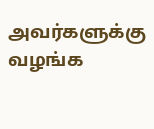அவர்களுக்கு வழங்க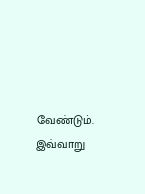வேண்டும். இவ்வாறு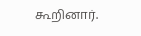கூறினார்.